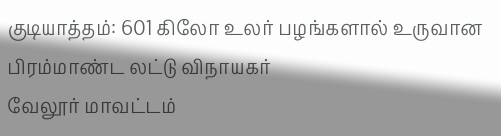குடியாத்தம்: 601 கிலோ உலர் பழங்களால் உருவான பிரம்மாண்ட லட்டு விநாயகர்
வேலூர் மாவட்டம்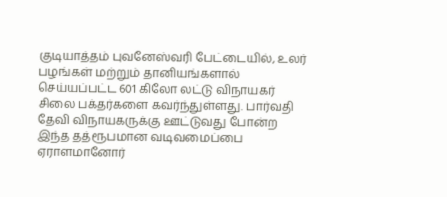குடியாத்தம் புவனேஸ்வரி பேட்டையில், உலர் பழங்கள் மற்றும் தானியங்களால் செய்யப்பட்ட 601 கிலோ லட்டு விநாயகர் சிலை பக்தர்களை கவர்ந்துள்ளது. பார்வதி தேவி விநாயகருக்கு ஊட்டுவது போன்ற இந்த தத்ரூபமான வடிவமைப்பை ஏராளமானோர்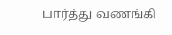பார்த்து வணங்கி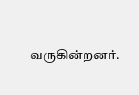வருகின்றனர்.